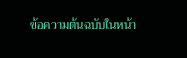ข้อความต้นฉบับในหน้า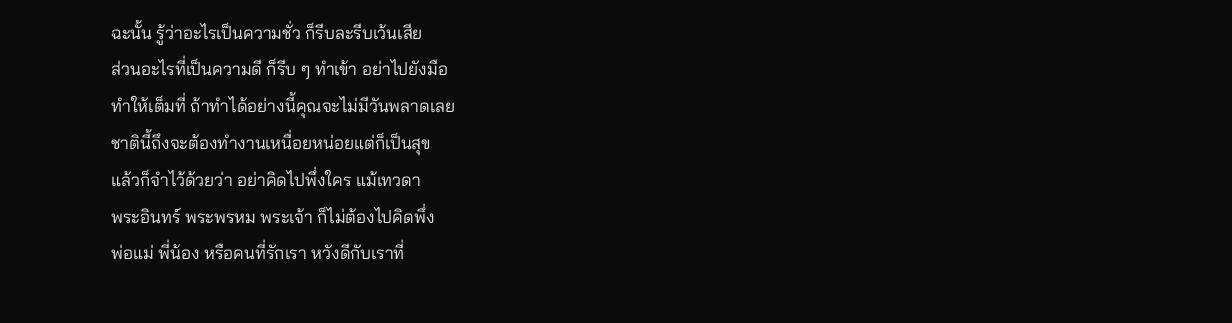ฉะนั้น รู้ว่าอะไรเป็นความชั่ว ก็รีบละรีบเว้นเสีย
ส่วนอะไรที่เป็นความดี ก็รีบ ๆ ทำเข้า อย่าไปยังมือ
ทำให้เต็มที่ ถ้าทำได้อย่างนี้คุณจะไม่มีวันพลาดเลย
ชาตินี้ถึงจะต้องทำงานเหนื่อยหน่อยแต่ก็เป็นสุข
แล้วก็จำไว้ด้วยว่า อย่าคิดไปพึ่งใคร แม้เทวดา
พระอินทร์ พระพรหม พระเจ้า ก็ไม่ต้องไปคิดพึ่ง
พ่อแม่ พี่น้อง หรือคนที่รักเรา หวังดีกับเราที่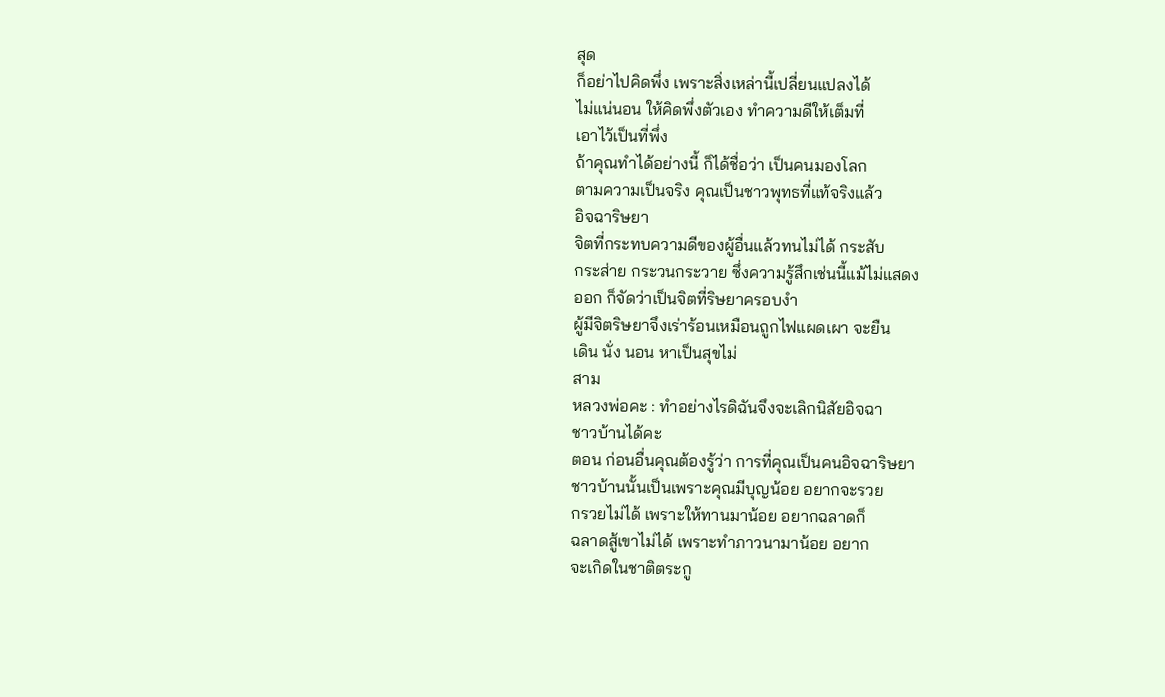สุด
ก็อย่าไปคิดพึ่ง เพราะสิ่งเหล่านี้เปลี่ยนแปลงได้
ไม่แน่นอน ให้คิดพึ่งตัวเอง ทำความดีให้เต็มที่
เอาไว้เป็นที่พึ่ง
ถ้าคุณทำได้อย่างนี้ ก็ได้ชื่อว่า เป็นคนมองโลก
ตามความเป็นจริง คุณเป็นชาวพุทธที่แท้จริงแล้ว
อิจฉาริษยา
จิตที่กระทบความดีของผู้อื่นแล้วทนไม่ได้ กระสับ
กระส่าย กระวนกระวาย ซึ่งความรู้สึกเช่นนี้แม้ไม่แสดง
ออก ก็จัดว่าเป็นจิตที่ริษยาครอบงำ
ผู้มีจิตริษยาจึงเร่าร้อนเหมือนถูกไฟแผดเผา จะยืน
เดิน นั่ง นอน หาเป็นสุขไม่
สาม
หลวงพ่อคะ : ทําอย่างไรดิฉันจึงจะเลิกนิสัยอิจฉา
ชาวบ้านได้คะ
ตอน ก่อนอื่นคุณต้องรู้ว่า การที่คุณเป็นคนอิจฉาริษยา
ชาวบ้านนั้นเป็นเพราะคุณมีบุญน้อย อยากจะรวย
กรวยไม่ได้ เพราะให้ทานมาน้อย อยากฉลาดก็
ฉลาดสู้เขาไม่ได้ เพราะทำภาวนามาน้อย อยาก
จะเกิดในชาติตระกู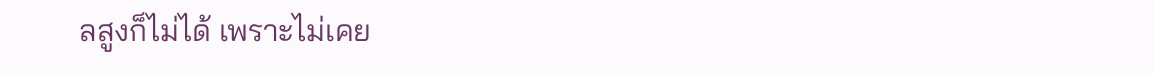ลสูงก็ไม่ได้ เพราะไม่เคย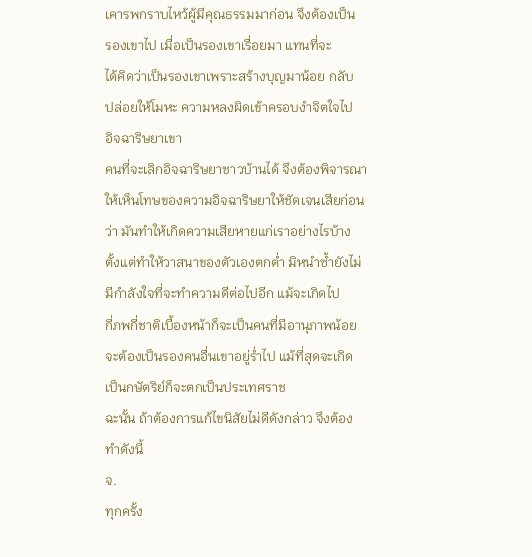เคารพกราบไหว้ผู้มีคุณธรรมมาก่อน จึงต้องเป็น
รองเขาไป เมื่อเป็นรองเขาเรื่อยมา แทนที่จะ
ได้คิดว่าเป็นรองเขาเพราะสร้างบุญมาน้อย กลับ
ปล่อยให้โมหะ ความหลงผิดเข้าครอบงำจิตใจไป
อิจฉาริษยาเขา
คนที่จะเลิกอิจฉาริษยาชาวบ้านได้ จึงต้องพิจารณา
ให้เห็นโทษของความอิจฉาริษยาให้ชัดเจนเสียก่อน
ว่า มันทำให้เกิดความเสียหายแก่เราอย่างไรบ้าง
ตั้งแต่ทำให้วาสนาของตัวเองตกต่ำ มิหนำซ้ำยังไม่
มีกำลังใจที่จะทำความดีต่อไปอีก แม้จะเกิดไป
กี่ภพกี่ชาติเบื้องหน้าก็จะเป็นคนที่มีอานุภาพน้อย
จะต้องเป็นรองคนอื่นเขาอยู่ร่ำไป แม้ที่สุดจะเกิด
เป็นกษัตริย์ก็จะตกเป็นประเทศราช
ฉะนั้น ถ้าต้องการแก้ไขนิสัยไม่ดีดังกล่าว จึงต้อง
ทำดังนี้
จ.
ทุกครั้ง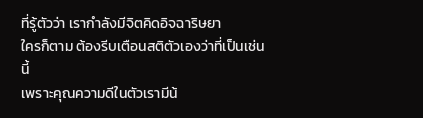ที่รู้ตัวว่า เรากำลังมีจิตคิดอิจฉาริษยา
ใครก็ตาม ต้องรีบเตือนสติตัวเองว่าที่เป็นเช่นนี้
เพราะคุณความดีในตัวเรามีน้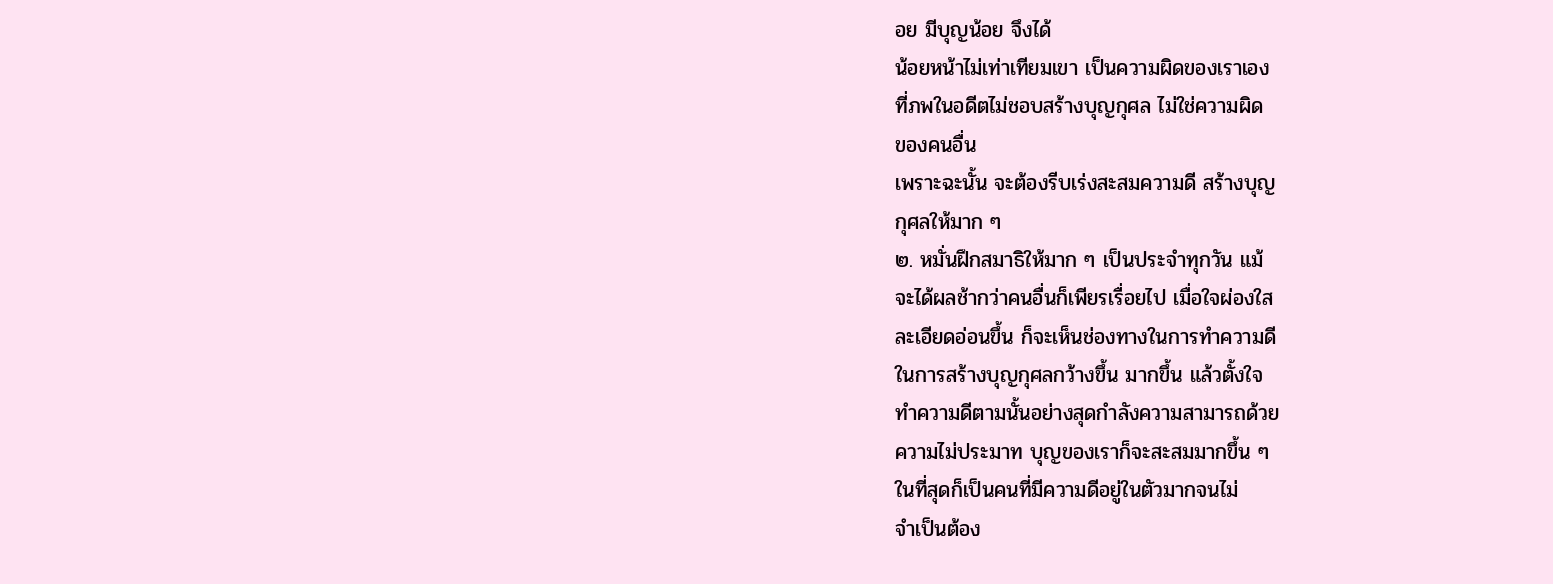อย มีบุญน้อย จึงได้
น้อยหน้าไม่เท่าเทียมเขา เป็นความผิดของเราเอง
ที่ภพในอดีตไม่ชอบสร้างบุญกุศล ไม่ใช่ความผิด
ของคนอื่น
เพราะฉะนั้น จะต้องรีบเร่งสะสมความดี สร้างบุญ
กุศลให้มาก ๆ
๒. หมั่นฝึกสมาธิให้มาก ๆ เป็นประจำทุกวัน แม้
จะได้ผลช้ากว่าคนอื่นก็เพียรเรื่อยไป เมื่อใจผ่องใส
ละเอียดอ่อนขึ้น ก็จะเห็นช่องทางในการทำความดี
ในการสร้างบุญกุศลกว้างขึ้น มากขึ้น แล้วตั้งใจ
ทำความดีตามนั้นอย่างสุดกำลังความสามารถด้วย
ความไม่ประมาท บุญของเราก็จะสะสมมากขึ้น ๆ
ในที่สุดก็เป็นคนที่มีความดีอยู่ในตัวมากจนไม่
จําเป็นต้อง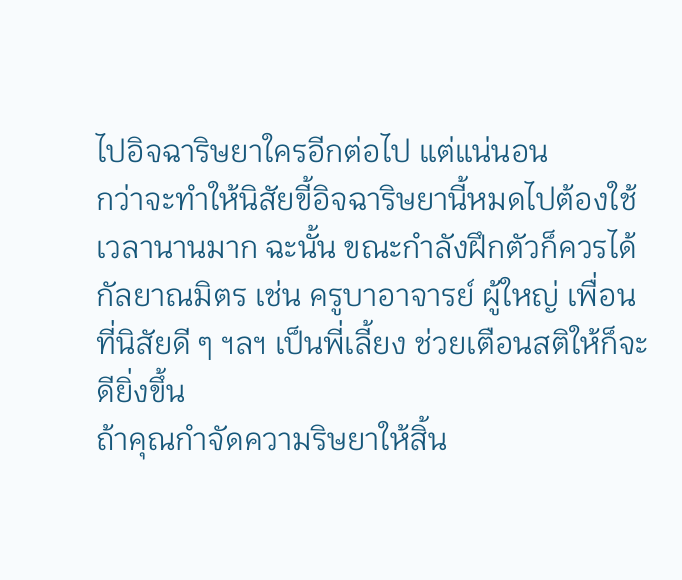ไปอิจฉาริษยาใครอีกต่อไป แต่แน่นอน
กว่าจะทำให้นิสัยขี้อิจฉาริษยานี้หมดไปต้องใช้
เวลานานมาก ฉะนั้น ขณะกำลังฝึกตัวก็ควรได้
กัลยาณมิตร เช่น ครูบาอาจารย์ ผู้ใหญ่ เพื่อน
ที่นิสัยดี ๆ ฯลฯ เป็นพี่เลี้ยง ช่วยเตือนสติให้ก็จะ
ดียิ่งขึ้น
ถ้าคุณกำจัดความริษยาให้สิ้น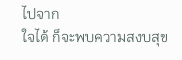ไปจาก
ใจได้ ก็จะพบความสงบสุข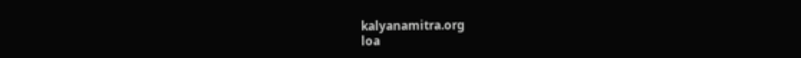kalyanamitra.org
loa